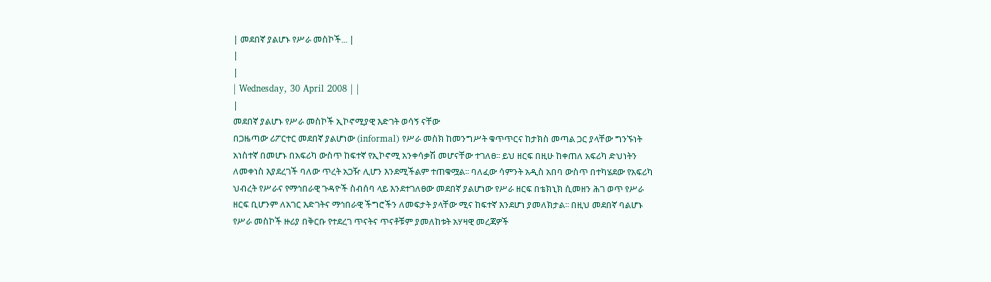| መደበኛ ያልሆኑ የሥራ መስኮች... |
|
|
| Wednesday, 30 April 2008 | |
|
መደበኛ ያልሆኑ የሥራ መስኮች ኢኮኖሚያዊ እድገት ወሳኝ ናቸው
በጋዜጣው ሪፖርተር መደበኛ ያልሆነው (informal) የሥራ መስክ ከመንግሥት ቁጥጥርና ከታክስ መጣል ጋር ያላቸው ግንኙነት አነስተኛ በመሆኑ በአፍሪካ ውስጥ ከፍተኛ የኢኮኖሚ አንቀሳቃሽ መሆናቸው ተገለፀ፡፡ ይህ ዘርፍ በዚሁ ከቀጠለ አፍሪካ ድህነትን ለመቀነስ እያደረገች ባለው ጥረት አጋዥ ሊሆን እንደሚችልም ተጠቁሟል፡፡ ባለፈው ሳምንት አዲስ አበባ ውስጥ በተካሄደው የአፍሪካ ህብረት የሥራና የማኅበራዊ ጉዳዮች ስብሰባ ላይ እንደተገለፀው መደበኛ ያልሆነው የሥራ ዘርፍ በቴክኒክ ሲመዘን ሕገ ወጥ የሥራ ዘርፍ ቢሆንም ለአገር እድገትና ማኅበራዊ ችግሮችን ለመፍታት ያላቸው ሚና ከፍተኛ እንደሆነ ያመለክታል፡፡ በዚህ መደበኛ ባልሆኑ የሥራ መስኮች ዙሪያ በቅርቡ የተደረገ ጥናትና ጥናቶቹም ያመለከቱት አሃዛዊ መረጃዎች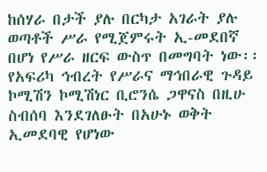ከሰሃራ በታች ያሉ በርካታ አገራት ያሉ ወጣቶች ሥራ የሚጀምሩት ኢ-መደበኛ በሆነ የሥራ ዘርፍ ውስጥ በመግባት ነው፡፡ የአፍሪካ ኅብረት የሥራና ማኅበራዊ ጉዳይ ኮሚሽን ኮሚሽነር ቢሮንሴ ጋዋናስ በዚሁ ስብሰባ እንደገለፁት በአሁኑ ወቅት ኢመደባዊ የሆነው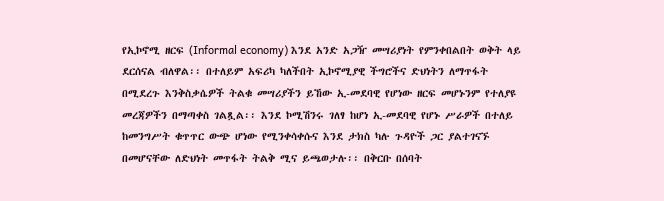የኢኮኖሚ ዘርፍ (Informal economy) እንደ አንድ አጋዥ መሣሪያነት የምንቀበልበት ወቅት ላይ ደርሰናል ብለዋል፡፡ በተለይም አፍሪካ ካለችበት ኢኮኖሚያዊ ችግሮችና ድህነትን ለማጥፋት በሚደረጉ እንቅስቃሴዎች ትልቁ መሣሪያችን ይኸው ኢ-መደባዊ የሆነው ዘርፍ መሆኑንም የተለያዩ መረጃዎችን በማጣቀስ ገልጿል፡፡ እንደ ኮሚሽንሩ ገለፃ ከሆነ ኢ-መደባዊ የሆኑ ሥራዎች በተለይ ከመንግሥት ቁጥጥር ውጭ ሆነው የሚንቀሳቀሱና እንደ ታክስ ካሉ ጉዳዮች ጋር ያልተገናኙ በመሆናቸው ለድህነት መጥፋት ትልቅ ሚና ይጫወታሉ፡፡ በቅርቡ በሰባት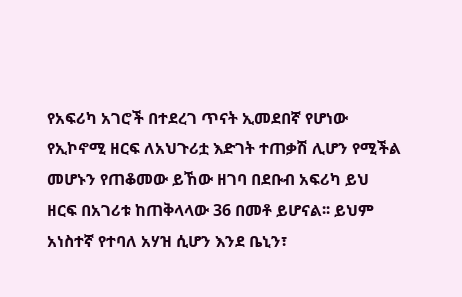የአፍሪካ አገሮች በተደረገ ጥናት ኢመደበኛ የሆነው የኢኮኖሚ ዘርፍ ለአህጉሪቷ እድገት ተጠቃሽ ሊሆን የሚችል መሆኑን የጠቆመው ይኸው ዘገባ በደቡብ አፍሪካ ይህ ዘርፍ በአገሪቱ ከጠቅላላው 36 በመቶ ይሆናል፡፡ ይህም አነስተኛ የተባለ አሃዝ ሲሆን እንደ ቤኒን፣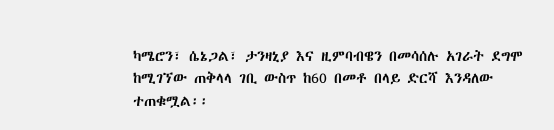ካሜሮን፣ ሴኔጋል፣ ታንዛኒያ እና ዚምባብዌን በመሳሰሉ አገራት ደግሞ ከሚገኘው ጠቅላላ ገቢ ውስጥ ከ60 በመቶ በላይ ድርሻ እንዳለው ተጠቁሟል፡፡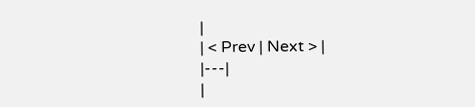|
| < Prev | Next > |
|---|
|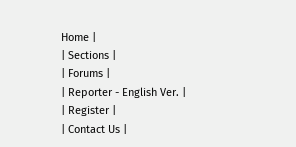Home |
| Sections |
| Forums |
| Reporter - English Ver. |
| Register |
| Contact Us |